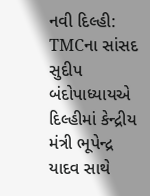નવી દિલ્હી: TMCના સાંસદ સુદીપ બંદોપાધ્યાયએ દિલ્હીમાં કેન્દ્રીય મંત્રી ભૂપેન્દ્ર યાદવ સાથે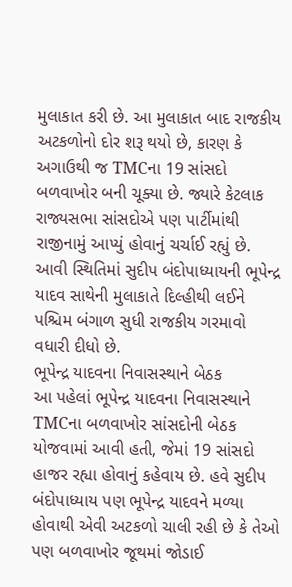મુલાકાત કરી છે. આ મુલાકાત બાદ રાજકીય અટકળોનો દોર શરૂ થયો છે, કારણ કે અગાઉથી જ TMCના 19 સાંસદો બળવાખોર બની ચૂક્યા છે. જ્યારે કેટલાક રાજ્યસભા સાંસદોએ પણ પાર્ટીમાંથી રાજીનામું આપ્યું હોવાનું ચર્ચાઈ રહ્યું છે. આવી સ્થિતિમાં સુદીપ બંદોપાધ્યાયની ભૂપેન્દ્ર યાદવ સાથેની મુલાકાતે દિલ્હીથી લઈને પશ્ચિમ બંગાળ સુધી રાજકીય ગરમાવો વધારી દીધો છે.
ભૂપેન્દ્ર યાદવના નિવાસસ્થાને બેઠક
આ પહેલાં ભૂપેન્દ્ર યાદવના નિવાસસ્થાને TMCના બળવાખોર સાંસદોની બેઠક યોજવામાં આવી હતી, જેમાં 19 સાંસદો હાજર રહ્યા હોવાનું કહેવાય છે. હવે સુદીપ બંદોપાધ્યાય પણ ભૂપેન્દ્ર યાદવને મળ્યા હોવાથી એવી અટકળો ચાલી રહી છે કે તેઓ પણ બળવાખોર જૂથમાં જોડાઈ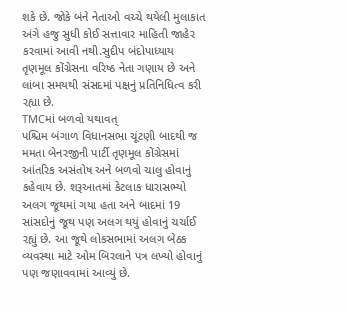શકે છે. જોકે બંને નેતાઓ વચ્ચે થયેલી મુલાકાત અંગે હજુ સુધી કોઈ સત્તાવાર માહિતી જાહેર કરવામાં આવી નથી.સુદીપ બંદોપાધ્યાય તૃણમૂલ કોંગ્રેસના વરિષ્ઠ નેતા ગણાય છે અને લાંબા સમયથી સંસદમાં પક્ષનું પ્રતિનિધિત્વ કરી રહ્યા છે.
TMCમાં બળવો યથાવત્
પશ્ચિમ બંગાળ વિધાનસભા ચૂંટણી બાદથી જ મમતા બેનરજીની પાર્ટી તૃણમૂલ કોંગ્રેસમાં આંતરિક અસંતોષ અને બળવો ચાલુ હોવાનું કહેવાય છે. શરૂઆતમાં કેટલાક ધારાસભ્યો અલગ જૂથમાં ગયા હતા અને બાદમાં 19 સાંસદોનું જૂથ પણ અલગ થયું હોવાનું ચર્ચાઈ રહ્યું છે. આ જૂથે લોકસભામાં અલગ બેઠક વ્યવસ્થા માટે ઓમ બિરલાને પત્ર લખ્યો હોવાનું પણ જણાવવામાં આવ્યું છે.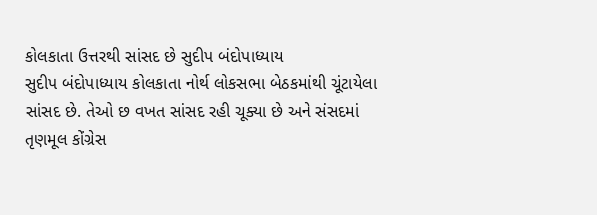કોલકાતા ઉત્તરથી સાંસદ છે સુદીપ બંદોપાધ્યાય
સુદીપ બંદોપાધ્યાય કોલકાતા નોર્થ લોકસભા બેઠકમાંથી ચૂંટાયેલા સાંસદ છે. તેઓ છ વખત સાંસદ રહી ચૂક્યા છે અને સંસદમાં તૃણમૂલ કોંગ્રેસ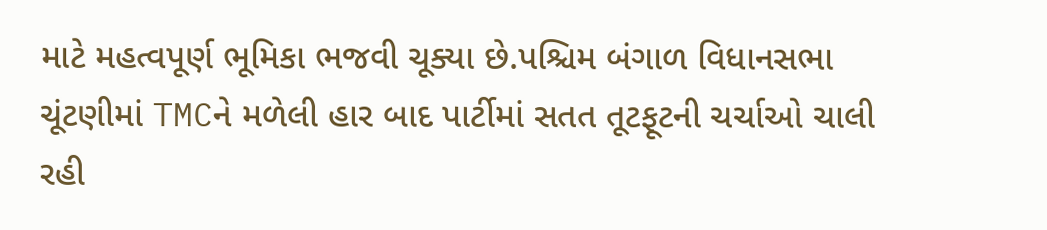માટે મહત્વપૂર્ણ ભૂમિકા ભજવી ચૂક્યા છે.પશ્ચિમ બંગાળ વિધાનસભા ચૂંટણીમાં TMCને મળેલી હાર બાદ પાર્ટીમાં સતત તૂટફૂટની ચર્ચાઓ ચાલી રહી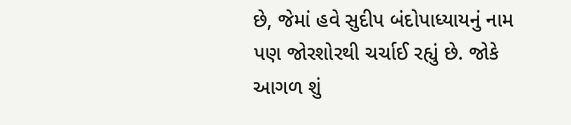છે, જેમાં હવે સુદીપ બંદોપાધ્યાયનું નામ પણ જોરશોરથી ચર્ચાઈ રહ્યું છે. જોકે આગળ શું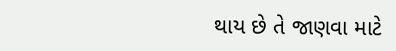થાય છે તે જાણવા માટે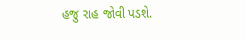હજુ રાહ જોવી પડશે.